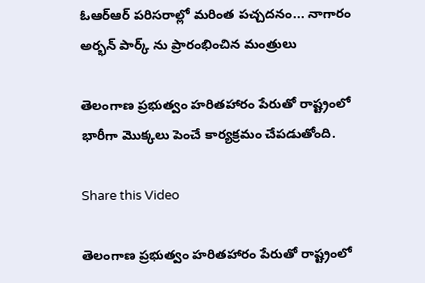ఓఆర్ఆర్ పరిసరాల్లో మరింత పచ్చదనం... నాగారం అర్భన్ పార్క్ ను ప్రారంభించిన మంత్రులు

తెలంగాణ ప్రభుత్వం హరితహారం పేరుతో రాష్ట్రంలో భారీగా మొక్కలు పెంచే కార్యక్రమం చేపడుతోంది.

Share this Video

తెలంగాణ ప్రభుత్వం హరితహారం పేరుతో రాష్ట్రంలో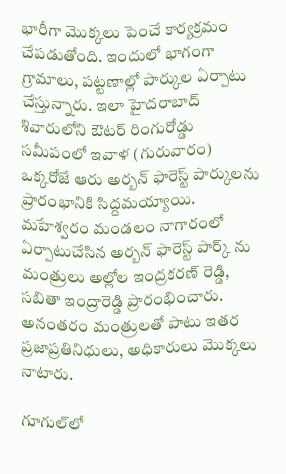భారీగా మొక్కలు పెంచే కార్యక్రమం చేపడుతోంది. ఇందులో భాగంగా గ్రామాలు, పట్టణాల్లో పార్కుల ఏర్పాటు చేస్తున్నారు. ఇలా హైదరాబాద్ శివారులోని ఔటర్ రింగురోడ్డు సమీపంలో ఇవాళ (గురువారం) ఒక్కరోజే ఆరు అర్బన్ ఫారెస్ట్ పార్కులను ప్రారంభానికి సిద్దమయ్యాయి. మహేశ్వరం మండలం నాగారంలో ఏర్పాటుచేసిన అర్బన్ ఫారెస్ట్ పార్క్ ను మంత్రులు అల్లోల ఇంద్రకరణ్ రెడ్డి, సబితా ఇంద్రారెడ్డి ప్రారంభించారు. అనంతరం మంత్రులతో పాటు ఇతర ప్రజాప్రతినిధులు, అధికారులు మొక్కలు నాటారు.

గూగుల్‌లో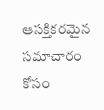ఆసక్తికరమైన సమాచారం కోసం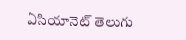ఏసియానెట్ తెలుగు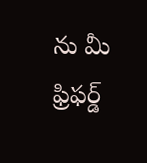ను మీ ఫ్రిఫర్డ్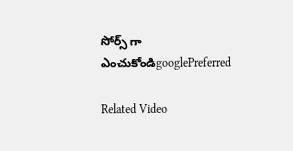సోర్స్ గా ఎంచుకోండిgooglePreferred

Related Video